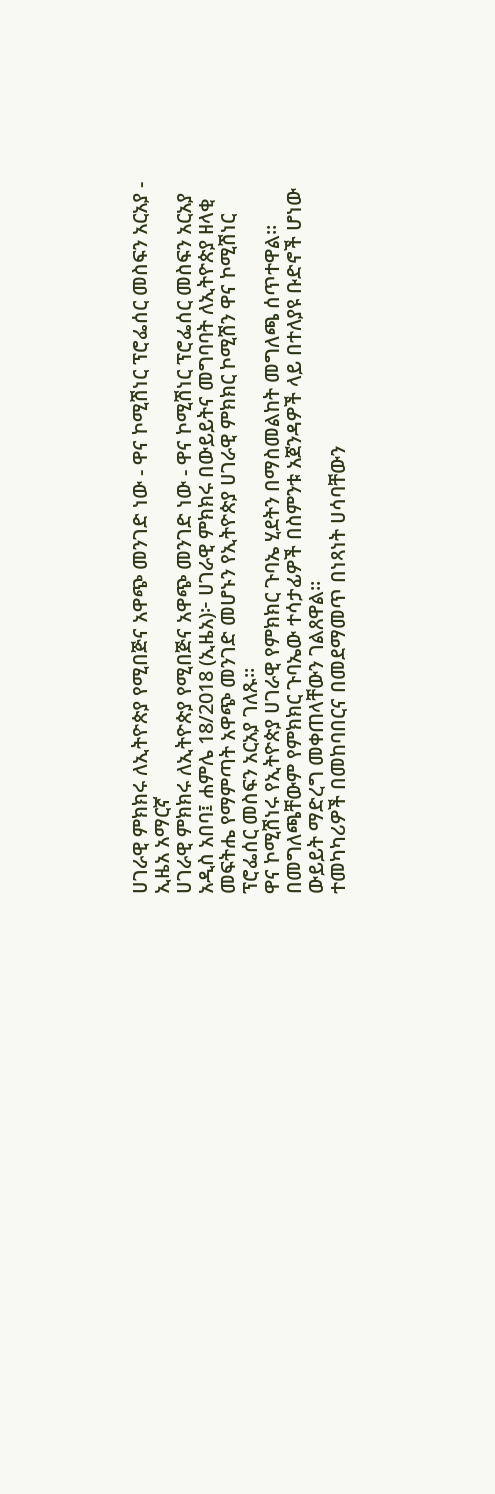ሀገራዊ ምክክሩ ለኢትዮጵያ የሚበጅና አዋጭ መንገድ ነው - ዋና ኮሚሽነር ፕሮፌሰር መስፍን አርአያ - ኢዜአ አማርኛ
ሀገራዊ ምክክሩ ለኢትዮጵያ የሚበጅና አዋጭ መንገድ ነው - ዋና ኮሚሽነር ፕሮፌሰር መስፍን አርአያ
አዲስ አበባ፤ ሐምሌ 18/2018 (ኢዜአ)፦ ሀገራዊ ምክክሩ በውይይትና መግባባት ለኢትዮጵያ ዘላቂ መፍትሔ የማምጣት አዋጭ መንገድ መሆኑን የኢትዮጵያ ሀገራዊ ምክክር ኮሚሽን ዋና ኮሚሽነር ፕሮፌሰር መስፍን አርአያ ገለጹ።
ዋና ኮሚሽነሩ የኢትዮጵያ ሀገራዊ የምክክር ጉባኤ ሂደትን በማስመልከት መግለጫ ሰጥተዋል።
በመግለጫቸውም የምክክር ጉባኤው ተሳታፊዎች በስምንቱ አጀንዳዎች ላይ በተለያዩ ቡድኖች ሆነው ውይይት ማድረግ መቀጠላቸውን ገልጸዋል።
ተመካካሪዎች በመከባበርና በመደማመጥ በነጻነት ሀሳባቸውን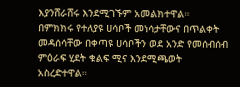እያንሸራሸሩ እንደሚገኙም አመልክተዋል።
በምክክሩ የተለያዩ ሀሳቦች መነሳታቸውና በጥልቀት መዳሰሳቸው በቀጣዩ ሀሳቦችን ወደ አንድ የመሰብሰብ ምዕራፍ ሂደት ቁልፍ ሚና እንደሚጫወት አስረድተዋል።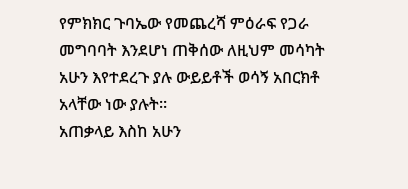የምክክር ጉባኤው የመጨረሻ ምዕራፍ የጋራ መግባባት እንደሆነ ጠቅሰው ለዚህም መሳካት አሁን እየተደረጉ ያሉ ውይይቶች ወሳኝ አበርክቶ አላቸው ነው ያሉት።
አጠቃላይ እስከ አሁን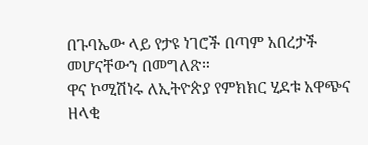በጉባኤው ላይ የታዩ ነገሮች በጣም አበረታች መሆናቸውን በመግለጽ።
ዋና ኮሚሽነሩ ለኢትዮጵያ የምክክር ሂደቱ አዋጭና ዘላቂ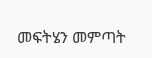መፍትሄን መምጣት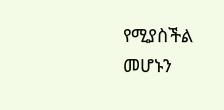የሚያስችል መሆኑን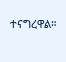ተናግረዋል።